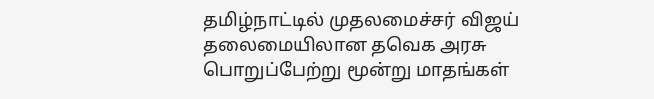தமிழ்நாட்டில் முதலமைச்சர் விஜய் தலைமையிலான தவெக அரசு பொறுப்பேற்று மூன்று மாதங்கள்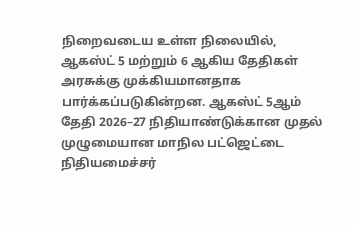நிறைவடைய உள்ள நிலையில், ஆகஸ்ட் 5 மற்றும் 6 ஆகிய தேதிகள் அரசுக்கு முக்கியமானதாக பார்க்கப்படுகின்றன. ஆகஸ்ட் 5ஆம் தேதி 2026–27 நிதியாண்டுக்கான முதல் முழுமையான மாநில பட்ஜெட்டை நிதியமைச்சர்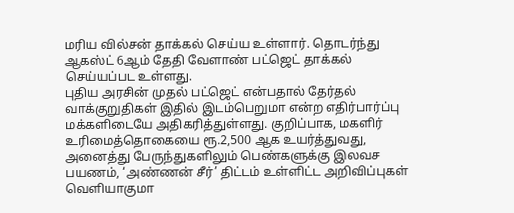மரிய வில்சன் தாக்கல் செய்ய உள்ளார். தொடர்ந்து ஆகஸ்ட் 6ஆம் தேதி வேளாண் பட்ஜெட் தாக்கல் செய்யப்பட உள்ளது.
புதிய அரசின் முதல் பட்ஜெட் என்பதால் தேர்தல் வாக்குறுதிகள் இதில் இடம்பெறுமா என்ற எதிர்பார்ப்பு மக்களிடையே அதிகரித்துள்ளது. குறிப்பாக, மகளிர் உரிமைத்தொகையை ரூ.2,500 ஆக உயர்த்துவது, அனைத்து பேருந்துகளிலும் பெண்களுக்கு இலவச பயணம், ‘அண்ணன் சீர்’ திட்டம் உள்ளிட்ட அறிவிப்புகள் வெளியாகுமா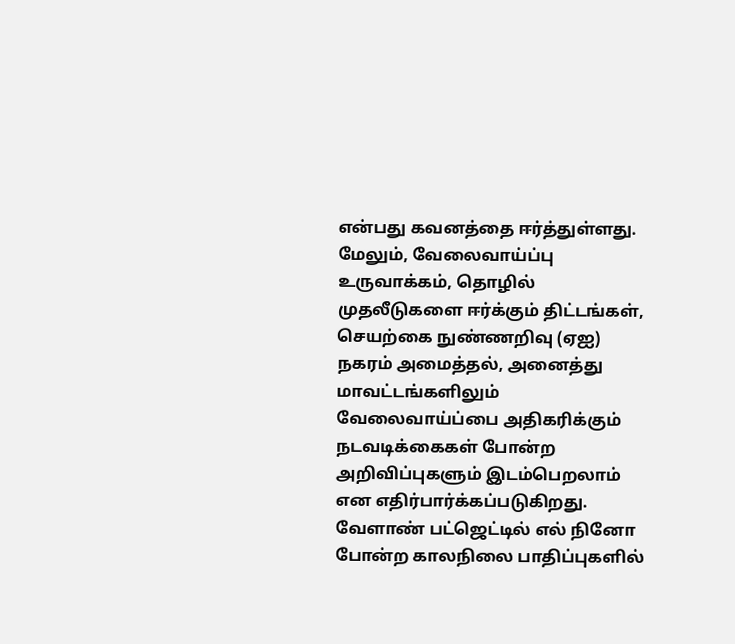என்பது கவனத்தை ஈர்த்துள்ளது.
மேலும், வேலைவாய்ப்பு உருவாக்கம், தொழில் முதலீடுகளை ஈர்க்கும் திட்டங்கள், செயற்கை நுண்ணறிவு (ஏஐ) நகரம் அமைத்தல், அனைத்து மாவட்டங்களிலும் வேலைவாய்ப்பை அதிகரிக்கும் நடவடிக்கைகள் போன்ற அறிவிப்புகளும் இடம்பெறலாம் என எதிர்பார்க்கப்படுகிறது. வேளாண் பட்ஜெட்டில் எல் நினோ போன்ற காலநிலை பாதிப்புகளில்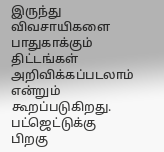இருந்து விவசாயிகளை பாதுகாக்கும் திட்டங்கள் அறிவிக்கப்படலாம் என்றும் கூறப்படுகிறது.
பட்ஜெட்டுக்கு பிறகு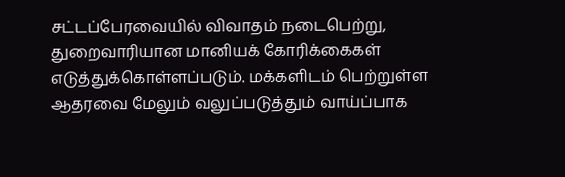சட்டப்பேரவையில் விவாதம் நடைபெற்று, துறைவாரியான மானியக் கோரிக்கைகள் எடுத்துக்கொள்ளப்படும். மக்களிடம் பெற்றுள்ள ஆதரவை மேலும் வலுப்படுத்தும் வாய்ப்பாக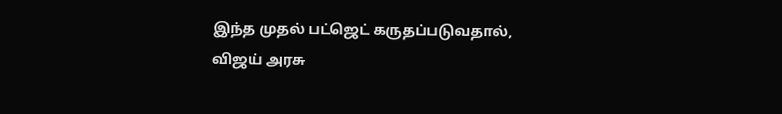இந்த முதல் பட்ஜெட் கருதப்படுவதால், விஜய் அரசு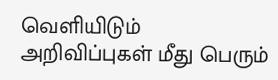வெளியிடும் அறிவிப்புகள் மீது பெரும்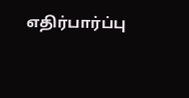எதிர்பார்ப்பு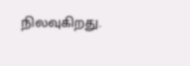நிலவுகிறது.